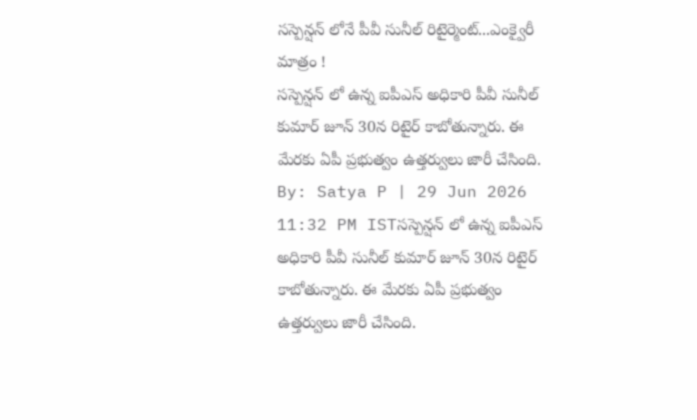సస్పెన్షన్ లోనే పీవీ సునీల్ రిటైర్మెంట్...ఎంక్వైరీ మాత్రం !
సస్పెన్షన్ లో ఉన్న ఐపీఎస్ అధికారి పీవీ సునీల్ కుమార్ జూన్ 30న రిటైర్ కాబోతున్నారు. ఈ మేరకు ఏపీ ప్రభుత్వం ఉత్తర్వులు జారీ చేసింది.
By: Satya P | 29 Jun 2026 11:32 PM ISTసస్పెన్షన్ లో ఉన్న ఐపీఎస్ అధికారి పీవీ సునీల్ కుమార్ జూన్ 30న రిటైర్ కాబోతున్నారు. ఈ మేరకు ఏపీ ప్రభుత్వం ఉత్తర్వులు జారీ చేసింది.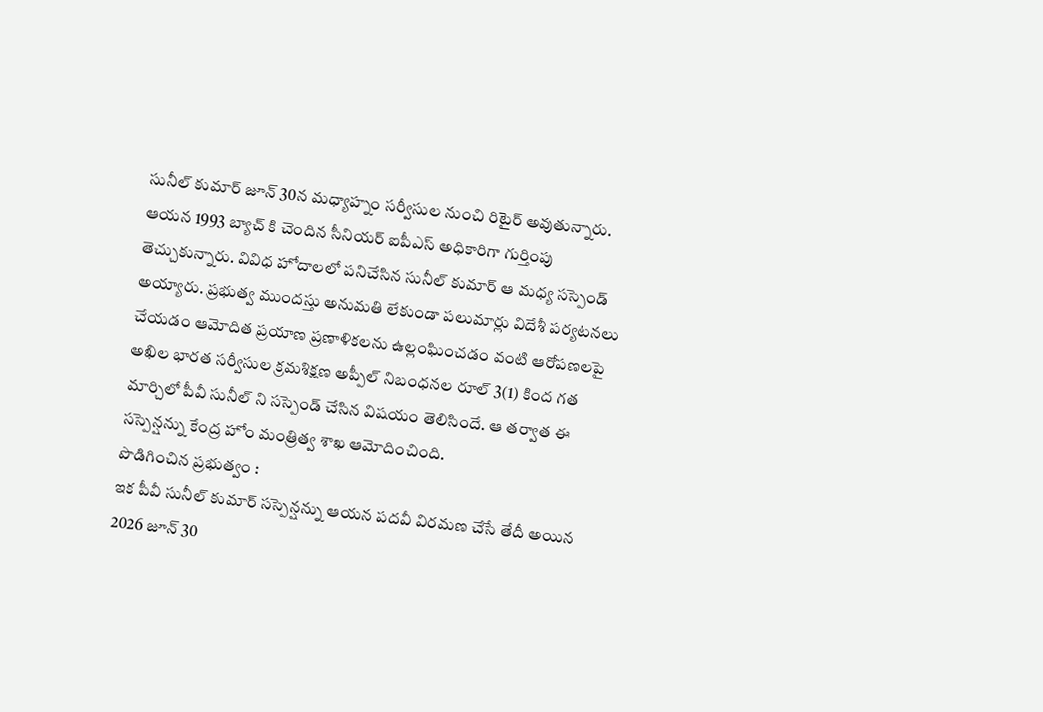సునీల్ కుమార్ జూన్ 30న మధ్యాహ్నం సర్వీసుల నుంచి రిటైర్ అవుతున్నారు. ఆయన 1993 బ్యాచ్ కి చెందిన సీనియర్ ఐపీఎస్ అధికారిగా గుర్తింపు తెచ్చుకున్నారు. వివిధ హోదాలలో పనిచేసిన సునీల్ కుమార్ ఆ మధ్య సస్పెండ్ అయ్యారు. ప్రభుత్వ ముందస్తు అనుమతి లేకుండా పలుమార్లు విదేశీ పర్యటనలు చేయడం ఆమోదిత ప్రయాణ ప్రణాళికలను ఉల్లంఘించడం వంటి ఆరోపణలపై అఖిల భారత సర్వీసుల క్రమశిక్షణ అప్పీల్ నిబంధనల రూల్ 3(1) కింద గత మార్చిలో పీవీ సునీల్ ని సస్పెండ్ చేసిన విషయం తెలిసిందే. ఆ తర్వాత ఈ సస్పెన్షన్ను కేంద్ర హోం మంత్రిత్వ శాఖ ఆమోదించింది.
పొడిగించిన ప్రభుత్వం :
ఇక పీవీ సునీల్ కుమార్ సస్పెన్షన్ను ఆయన పదవీ విరమణ చేసే తేదీ అయిన 2026 జూన్ 30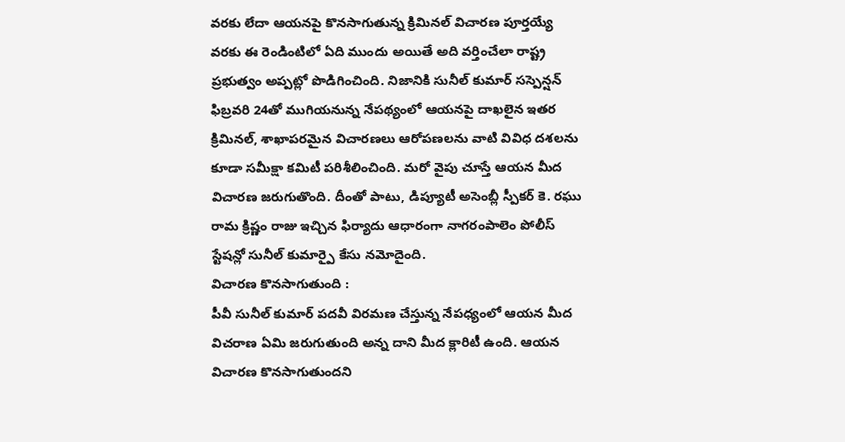వరకు లేదా ఆయనపై కొనసాగుతున్న క్రిమినల్ విచారణ పూర్తయ్యే వరకు ఈ రెండింటిలో ఏది ముందు అయితే అది వర్తించేలా రాష్ట్ర ప్రభుత్వం అప్పట్లో పొడిగించింది. నిజానికి సునీల్ కుమార్ సస్పెన్షన్ ఫిబ్రవరి 24తో ముగియనున్న నేపథ్యంలో ఆయనపై దాఖలైన ఇతర క్రిమినల్, శాఖాపరమైన విచారణలు ఆరోపణలను వాటి వివిధ దశలను కూడా సమీక్షా కమిటీ పరిశీలించింది. మరో వైపు చూస్తే ఆయన మీద విచారణ జరుగుతొంది. దీంతో పాటు, డిప్యూటీ అసెంబ్లీ స్పీకర్ కె. రఘు రామ క్రిష్ణం రాజు ఇచ్చిన ఫిర్యాదు ఆధారంగా నాగరంపాలెం పోలీస్ స్టేషన్లో సునీల్ కుమార్పై కేసు నమోదైంది.
విచారణ కొనసాగుతుంది :
పీవీ సునీల్ కుమార్ పదవీ విరమణ చేస్తున్న నేపధ్యంలో ఆయన మీద విచరాణ ఏమి జరుగుతుంది అన్న దాని మీద క్లారిటీ ఉంది. ఆయన విచారణ కొనసాగుతుందని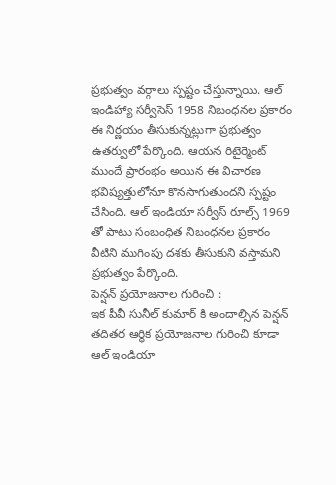ప్రభుత్వం వర్గాలు స్పష్టం చేస్తున్నాయి. ఆల్ ఇండిహ్యా సర్వీసెస్ 1958 నిబంధనల ప్రకారం ఈ నిర్ణయం తీసుకున్నట్లుగా ప్రభుత్వం ఉతర్వులో పేర్కొంది. ఆయన రిటైర్మెంట్ ముందే ప్రారంభం అయిన ఈ విచారణ భవిష్యత్తులోనూ కొనసాగుతుందని స్పష్టం చేసింది. ఆల్ ఇండియా సర్వీస్ రూల్స్ 1969 తో పాటు సంబంధిత నిబంధనల ప్రకారం వీటిని ముగింపు దశకు తీసుకుని వస్తామని ప్రభుత్వం పేర్కొంది.
పెన్షన్ ప్రయోజనాల గురించి :
ఇక పీవీ సునీల్ కుమార్ కి అందాల్సిన పెన్షన్ తదితర ఆర్ధిక ప్రయోజనాల గురించి కూడా ఆల్ ఇండియా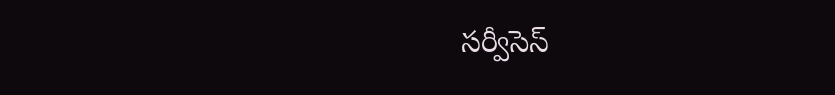సర్వీసెస్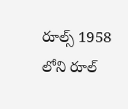రూల్స్ 1958 లోని రూల్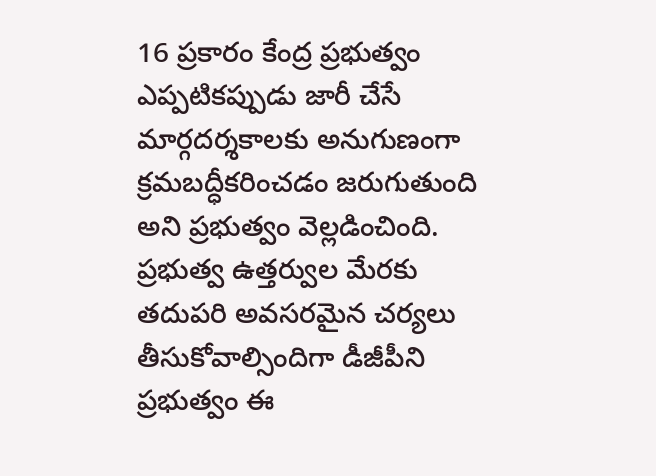16 ప్రకారం కేంద్ర ప్రభుత్వం ఎప్పటికప్పుడు జారీ చేసే మార్గదర్శకాలకు అనుగుణంగా క్రమబద్ధీకరించడం జరుగుతుంది అని ప్రభుత్వం వెల్లడించింది. ప్రభుత్వ ఉత్తర్వుల మేరకు తదుపరి అవసరమైన చర్యలు తీసుకోవాల్సిందిగా డీజీపీని ప్రభుత్వం ఈ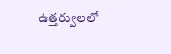ఉత్తర్వులలో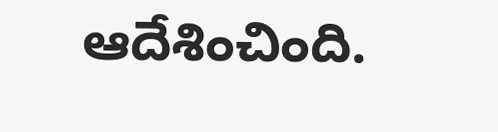ఆదేశించింది.